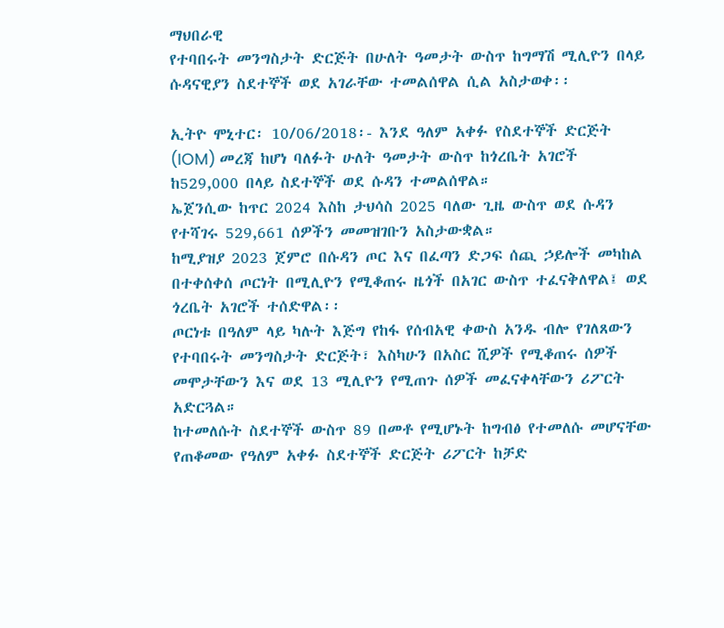ማህበራዊ
የተባበሩት መንግስታት ድርጅት በሁለት ዓመታት ውስጥ ከግማሽ ሚሊዮን በላይ ሱዳናዊያን ስደተኞች ወደ አገራቸው ተመልሰዋል ሲል አስታወቀ፡፡

ኢትዮ ሞኒተር፡ 10/06/2018፡- እንደ ዓለም አቀፉ የስደተኞች ድርጅት (IOM) መረጃ ከሆነ ባለፉት ሁለት ዓመታት ውስጥ ከጎረቤት አገሮች ከ529,000 በላይ ስደተኞች ወደ ሱዳን ተመልሰዋል።
ኤጀንሲው ከጥር 2024 እስከ ታህሳስ 2025 ባለው ጊዜ ውስጥ ወደ ሱዳን የተሻገሩ 529,661 ሰዎችን መመዝገቡን አስታውቋል።
ከሚያዝያ 2023 ጀምሮ በሱዳን ጦር እና በፈጣን ድጋፍ ሰጪ ኃይሎች መካከል በተቀሰቀሰ ጦርነት በሚሊዮን የሚቆጠሩ ዜጎች በአገር ውስጥ ተፈናቅለዋል፤ ወደ ጎረቤት አገሮች ተሰድዋል፡፡
ጦርነቱ በዓለም ላይ ካሉት እጅግ የከፋ የሰብአዊ ቀውስ አንዱ ብሎ የገለጸውን የተባበሩት መንግስታት ድርጅት፣ እስካሁን በአስር ሺዎች የሚቆጠሩ ሰዎች መሞታቸውን እና ወደ 13 ሚሊዮን የሚጠጉ ሰዎች መፈናቀላቸውን ሪፖርት አድርጓል።
ከተመለሱት ስደተኞች ውስጥ 89 በመቶ የሚሆኑት ከግብፅ የተመለሱ መሆናቸው የጠቆመው የዓለም አቀፉ ስደተኞች ድርጅት ሪፖርት ከቻድ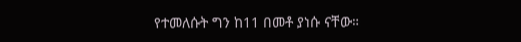የተመለሱት ግን ከ11 በመቶ ያነሱ ናቸው።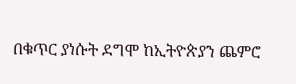በቁጥር ያነሱት ደግሞ ከኢትዮጵያን ጨምሮ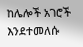ከሌሎች አገሮች እንደተመለሱ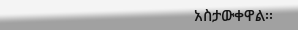አስታውቀዋል፡፡